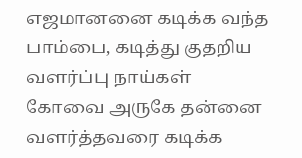எஜமானனை கடிக்க வந்த பாம்பை, கடித்து குதறிய வளர்ப்பு நாய்கள்
கோவை அருகே தன்னை வளர்த்தவரை கடிக்க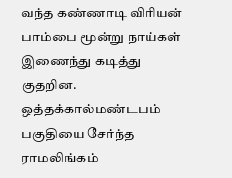வந்த கண்ணாடி விரியன் பாம்பை மூன்று நாய்கள் இணைந்து கடித்து குதறின. ஒத்தக்கால்மண்டபம் பகுதியை சேர்ந்த ராமலிங்கம்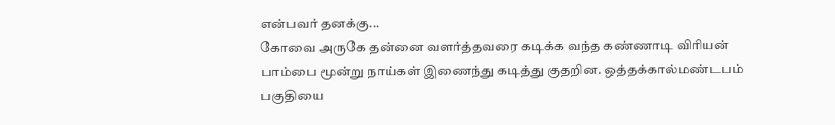என்பவர் தனக்கு...
கோவை அருகே தன்னை வளர்த்தவரை கடிக்க வந்த கண்ணாடி விரியன் பாம்பை மூன்று நாய்கள் இணைந்து கடித்து குதறின. ஒத்தக்கால்மண்டபம் பகுதியை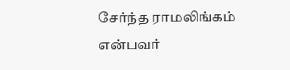சேர்ந்த ராமலிங்கம் என்பவர்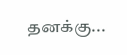தனக்கு...